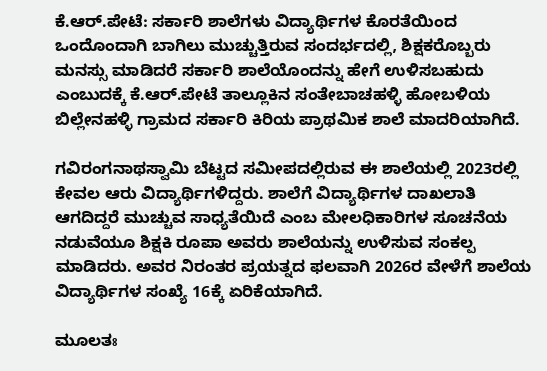ಕೆ.ಆರ್.ಪೇಟೆ: ಸರ್ಕಾರಿ ಶಾಲೆಗಳು ವಿದ್ಯಾರ್ಥಿಗಳ ಕೊರತೆಯಿಂದ ಒಂದೊಂದಾಗಿ ಬಾಗಿಲು ಮುಚ್ಚುತ್ತಿರುವ ಸಂದರ್ಭದಲ್ಲಿ, ಶಿಕ್ಷಕರೊಬ್ಬರು ಮನಸ್ಸು ಮಾಡಿದರೆ ಸರ್ಕಾರಿ ಶಾಲೆಯೊಂದನ್ನು ಹೇಗೆ ಉಳಿಸಬಹುದು ಎಂಬುದಕ್ಕೆ ಕೆ.ಆರ್.ಪೇಟೆ ತಾಲ್ಲೂಕಿನ ಸಂತೇಬಾಚಹಳ್ಳಿ ಹೋಬಳಿಯ ಬಿಲ್ಲೇನಹಳ್ಳಿ ಗ್ರಾಮದ ಸರ್ಕಾರಿ ಕಿರಿಯ ಪ್ರಾಥಮಿಕ ಶಾಲೆ ಮಾದರಿಯಾಗಿದೆ.

ಗವಿರಂಗನಾಥಸ್ವಾಮಿ ಬೆಟ್ಟದ ಸಮೀಪದಲ್ಲಿರುವ ಈ ಶಾಲೆಯಲ್ಲಿ 2023ರಲ್ಲಿ ಕೇವಲ ಆರು ವಿದ್ಯಾರ್ಥಿಗಳಿದ್ದರು. ಶಾಲೆಗೆ ವಿದ್ಯಾರ್ಥಿಗಳ ದಾಖಲಾತಿ ಆಗದಿದ್ದರೆ ಮುಚ್ಚುವ ಸಾಧ್ಯತೆಯಿದೆ ಎಂಬ ಮೇಲಧಿಕಾರಿಗಳ ಸೂಚನೆಯ ನಡುವೆಯೂ ಶಿಕ್ಷಕಿ ರೂಪಾ ಅವರು ಶಾಲೆಯನ್ನು ಉಳಿಸುವ ಸಂಕಲ್ಪ ಮಾಡಿದರು. ಅವರ ನಿರಂತರ ಪ್ರಯತ್ನದ ಫಲವಾಗಿ 2026ರ ವೇಳೆಗೆ ಶಾಲೆಯ ವಿದ್ಯಾರ್ಥಿಗಳ ಸಂಖ್ಯೆ 16ಕ್ಕೆ ಏರಿಕೆಯಾಗಿದೆ.

ಮೂಲತಃ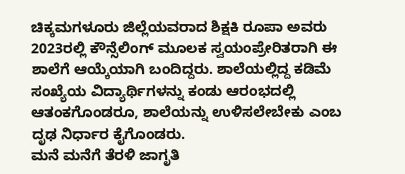ಚಿಕ್ಕಮಗಳೂರು ಜಿಲ್ಲೆಯವರಾದ ಶಿಕ್ಷಕಿ ರೂಪಾ ಅವರು 2023ರಲ್ಲಿ ಕೌನ್ಸೆಲಿಂಗ್ ಮೂಲಕ ಸ್ವಯಂಪ್ರೇರಿತರಾಗಿ ಈ ಶಾಲೆಗೆ ಆಯ್ಕೆಯಾಗಿ ಬಂದಿದ್ದರು. ಶಾಲೆಯಲ್ಲಿದ್ದ ಕಡಿಮೆ ಸಂಖ್ಯೆಯ ವಿದ್ಯಾರ್ಥಿಗಳನ್ನು ಕಂಡು ಆರಂಭದಲ್ಲಿ ಆತಂಕಗೊಂಡರೂ, ಶಾಲೆಯನ್ನು ಉಳಿಸಲೇಬೇಕು ಎಂಬ ದೃಢ ನಿರ್ಧಾರ ಕೈಗೊಂಡರು.
ಮನೆ ಮನೆಗೆ ತೆರಳಿ ಜಾಗೃತಿ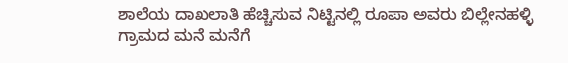ಶಾಲೆಯ ದಾಖಲಾತಿ ಹೆಚ್ಚಿಸುವ ನಿಟ್ಟಿನಲ್ಲಿ ರೂಪಾ ಅವರು ಬಿಲ್ಲೇನಹಳ್ಳಿ ಗ್ರಾಮದ ಮನೆ ಮನೆಗೆ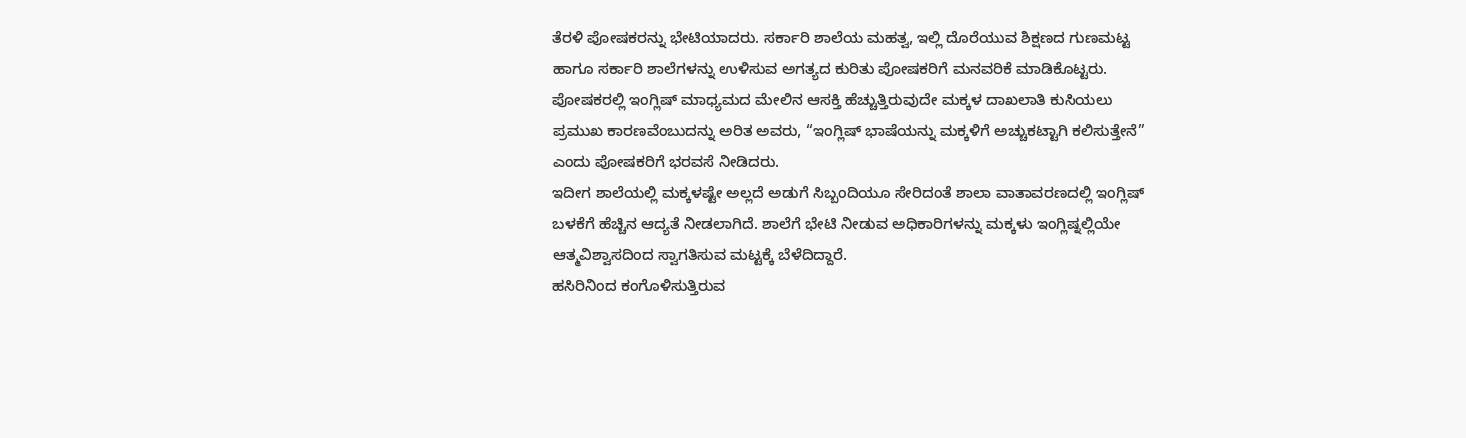ತೆರಳಿ ಪೋಷಕರನ್ನು ಭೇಟಿಯಾದರು. ಸರ್ಕಾರಿ ಶಾಲೆಯ ಮಹತ್ವ, ಇಲ್ಲಿ ದೊರೆಯುವ ಶಿಕ್ಷಣದ ಗುಣಮಟ್ಟ ಹಾಗೂ ಸರ್ಕಾರಿ ಶಾಲೆಗಳನ್ನು ಉಳಿಸುವ ಅಗತ್ಯದ ಕುರಿತು ಪೋಷಕರಿಗೆ ಮನವರಿಕೆ ಮಾಡಿಕೊಟ್ಟರು.
ಪೋಷಕರಲ್ಲಿ ಇಂಗ್ಲಿಷ್ ಮಾಧ್ಯಮದ ಮೇಲಿನ ಆಸಕ್ತಿ ಹೆಚ್ಚುತ್ತಿರುವುದೇ ಮಕ್ಕಳ ದಾಖಲಾತಿ ಕುಸಿಯಲು ಪ್ರಮುಖ ಕಾರಣವೆಂಬುದನ್ನು ಅರಿತ ಅವರು, “ಇಂಗ್ಲಿಷ್ ಭಾಷೆಯನ್ನು ಮಕ್ಕಳಿಗೆ ಅಚ್ಚುಕಟ್ಟಾಗಿ ಕಲಿಸುತ್ತೇನೆ” ಎಂದು ಪೋಷಕರಿಗೆ ಭರವಸೆ ನೀಡಿದರು.
ಇದೀಗ ಶಾಲೆಯಲ್ಲಿ ಮಕ್ಕಳಷ್ಟೇ ಅಲ್ಲದೆ ಅಡುಗೆ ಸಿಬ್ಬಂದಿಯೂ ಸೇರಿದಂತೆ ಶಾಲಾ ವಾತಾವರಣದಲ್ಲಿ ಇಂಗ್ಲಿಷ್ ಬಳಕೆಗೆ ಹೆಚ್ಚಿನ ಆದ್ಯತೆ ನೀಡಲಾಗಿದೆ. ಶಾಲೆಗೆ ಭೇಟಿ ನೀಡುವ ಅಧಿಕಾರಿಗಳನ್ನು ಮಕ್ಕಳು ಇಂಗ್ಲಿಷ್ನಲ್ಲಿಯೇ ಆತ್ಮವಿಶ್ವಾಸದಿಂದ ಸ್ವಾಗತಿಸುವ ಮಟ್ಟಕ್ಕೆ ಬೆಳೆದಿದ್ದಾರೆ.
ಹಸಿರಿನಿಂದ ಕಂಗೊಳಿಸುತ್ತಿರುವ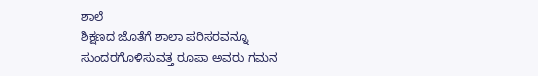ಶಾಲೆ
ಶಿಕ್ಷಣದ ಜೊತೆಗೆ ಶಾಲಾ ಪರಿಸರವನ್ನೂ ಸುಂದರಗೊಳಿಸುವತ್ತ ರೂಪಾ ಅವರು ಗಮನ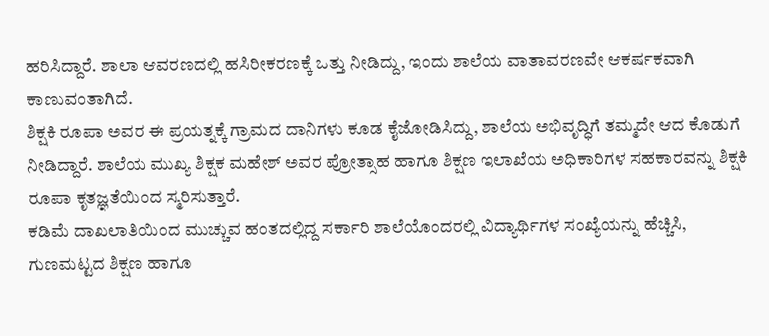ಹರಿಸಿದ್ದಾರೆ. ಶಾಲಾ ಆವರಣದಲ್ಲಿ ಹಸಿರೀಕರಣಕ್ಕೆ ಒತ್ತು ನೀಡಿದ್ದು, ಇಂದು ಶಾಲೆಯ ವಾತಾವರಣವೇ ಆಕರ್ಷಕವಾಗಿ ಕಾಣುವಂತಾಗಿದೆ.
ಶಿಕ್ಷಕಿ ರೂಪಾ ಅವರ ಈ ಪ್ರಯತ್ನಕ್ಕೆ ಗ್ರಾಮದ ದಾನಿಗಳು ಕೂಡ ಕೈಜೋಡಿಸಿದ್ದು, ಶಾಲೆಯ ಅಭಿವೃದ್ಧಿಗೆ ತಮ್ಮದೇ ಆದ ಕೊಡುಗೆ ನೀಡಿದ್ದಾರೆ. ಶಾಲೆಯ ಮುಖ್ಯ ಶಿಕ್ಷಕ ಮಹೇಶ್ ಅವರ ಪ್ರೋತ್ಸಾಹ ಹಾಗೂ ಶಿಕ್ಷಣ ಇಲಾಖೆಯ ಅಧಿಕಾರಿಗಳ ಸಹಕಾರವನ್ನು ಶಿಕ್ಷಕಿ ರೂಪಾ ಕೃತಜ್ಞತೆಯಿಂದ ಸ್ಮರಿಸುತ್ತಾರೆ.
ಕಡಿಮೆ ದಾಖಲಾತಿಯಿಂದ ಮುಚ್ಚುವ ಹಂತದಲ್ಲಿದ್ದ ಸರ್ಕಾರಿ ಶಾಲೆಯೊಂದರಲ್ಲಿ ವಿದ್ಯಾರ್ಥಿಗಳ ಸಂಖ್ಯೆಯನ್ನು ಹೆಚ್ಚಿಸಿ, ಗುಣಮಟ್ಟದ ಶಿಕ್ಷಣ ಹಾಗೂ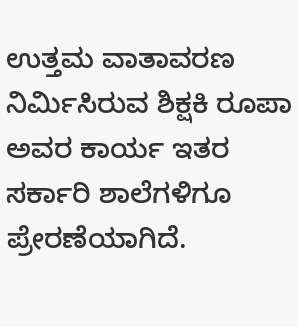ಉತ್ತಮ ವಾತಾವರಣ ನಿರ್ಮಿಸಿರುವ ಶಿಕ್ಷಕಿ ರೂಪಾ ಅವರ ಕಾರ್ಯ ಇತರ ಸರ್ಕಾರಿ ಶಾಲೆಗಳಿಗೂ ಪ್ರೇರಣೆಯಾಗಿದೆ.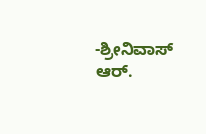-ಶ್ರೀನಿವಾಸ್ ಆರ್.